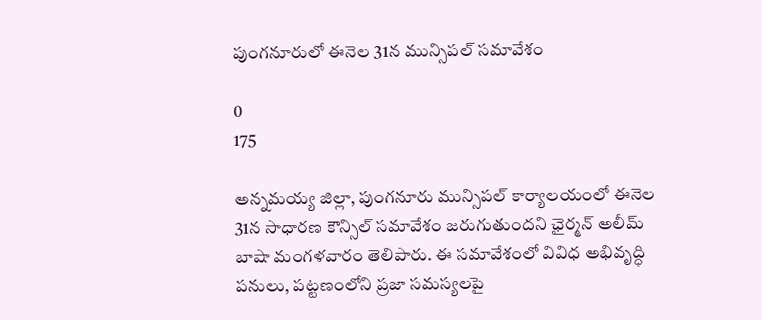పుంగనూరులో ఈనెల 31న మున్సిపల్ సమావేశం

0
175

అన్నమయ్య జిల్లా, పుంగనూరు మున్సిపల్ కార్యాలయంలో ఈనెల 31న సాధారణ కౌన్సిల్ సమావేశం జరుగుతుందని ఛైర్మన్ అలీమ్ బాషా మంగళవారం తెలిపారు. ఈ సమావేశంలో వివిధ అభివృద్ధి పనులు, పట్టణంలోని ప్రజా సమస్యలపై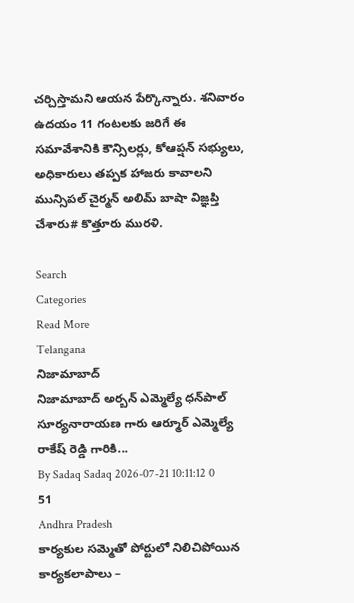చర్చిస్తామని ఆయన పేర్కొన్నారు. శనివారం ఉదయం 11 గంటలకు జరిగే ఈ సమావేశానికి కౌన్సిలర్లు, కోఆప్షన్ సభ్యులు, అధికారులు తప్పక హాజరు కావాలని మున్సిపల్ చైర్మన్ అలిమ్ బాషా విజ్ఞప్తి చేశారు# కొత్తూరు మురళి.

Search
Categories
Read More
Telangana
నిజామాబాద్
నిజామాబాద్ అర్బన్ ఎమ్మెల్యే ధన్‌పాల్ సూర్యనారాయణ గారు ఆర్మూర్ ఎమ్మెల్యే రాకేష్ రెడ్డి గారికి...
By Sadaq Sadaq 2026-07-21 10:11:12 0 51
Andhra Pradesh
కార్యకుల సమ్మెతో పోర్టులో నిలిచిపోయిన కార్యకలాపాలు –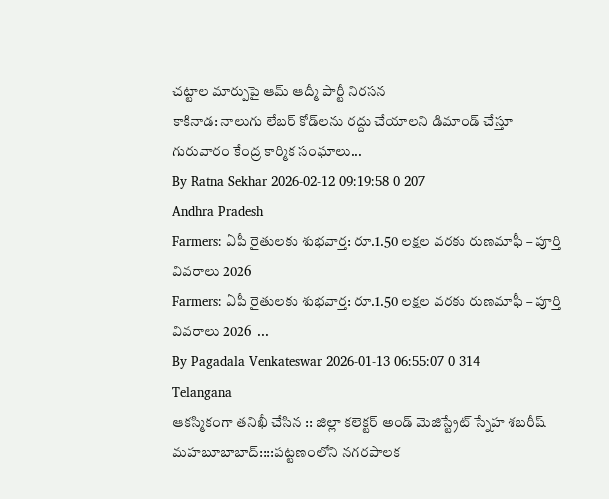చట్టాల మార్పుపై ఆమ్ ఆద్మీ పార్టీ నిరసన
కాకినాడ: నాలుగు లేబర్ కోడ్‌లను రద్దు చేయాలని డిమాండ్ చేస్తూ గురువారం కేంద్ర కార్మిక సంఘాలు...
By Ratna Sekhar 2026-02-12 09:19:58 0 207
Andhra Pradesh
Farmers: ఏపీ రైతులకు శుభవార్త: రూ.1.50 లక్షల వరకు రుణమాఫీ – పూర్తి వివరాలు 2026
Farmers: ఏపీ రైతులకు శుభవార్త: రూ.1.50 లక్షల వరకు రుణమాఫీ – పూర్తి వివరాలు 2026  ...
By Pagadala Venkateswar 2026-01-13 06:55:07 0 314
Telangana
ఆకస్మికంగా తనిఖీ చేసిన :: జిల్లా కలెక్టర్ అండ్ మెజిస్ట్రేట్ స్నేహ శబరీష్
మహబూబాబాద్::::పట్టణంలోని నగరపాలక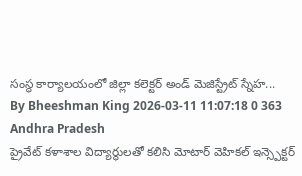సంస్థ కార్యాలయంలో జిల్లా కలెక్టర్ అండ్ మెజిస్ట్రేట్ స్నేహ...
By Bheeshman King 2026-03-11 11:07:18 0 363
Andhra Pradesh
ప్రైవేట్ కళాశాల విద్యార్థులతో కలిసి మోటార్ వెహికల్ ఇన్స్పెక్టర్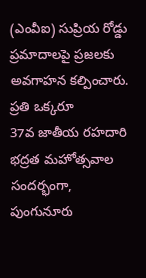(ఎంవీఐ) సుప్రియ రోడ్డు ప్రమాదాలపై ప్రజలకు అవగాహన కల్పించారు. ప్రతి ఒక్కరూ
37వ జాతీయ రహదారి భద్రత మహోత్సవాల సందర్భంగా, పుంగునూరు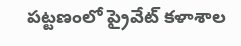పట్టణంలో ప్రైవేట్ కళాశాల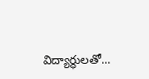విద్యార్థులతో...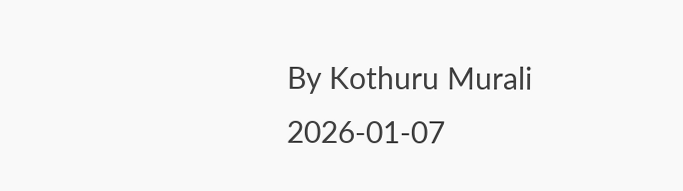By Kothuru Murali 2026-01-07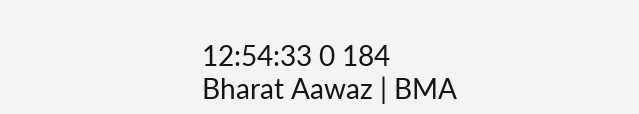12:54:33 0 184
Bharat Aawaz | BMA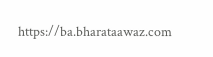https://ba.bharataawaz.com